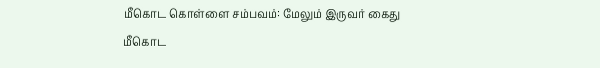மீகொட கொள்ளை சம்பவம்: மேலும் இருவர் கைது
மீகொட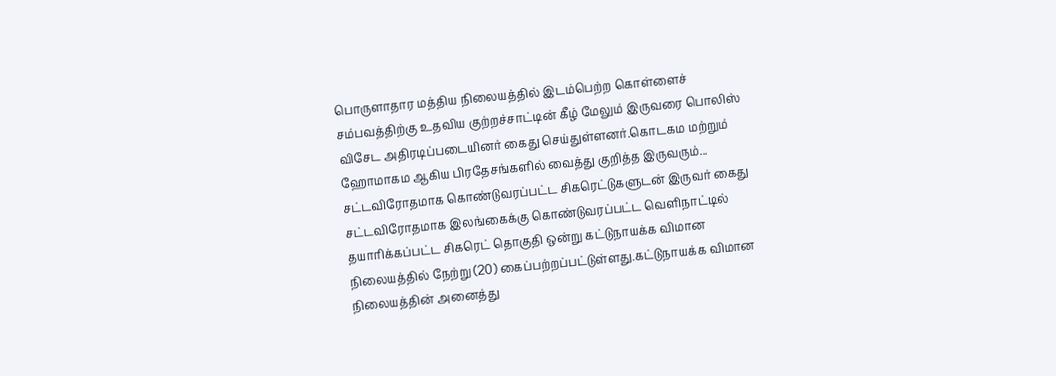பொருளாதார மத்திய நிலையத்தில் இடம்பெற்ற கொள்ளைச் சம்பவத்திற்கு உதவிய குற்றச்சாட்டின் கீழ் மேலும் இருவரை பொலிஸ் விசேட அதிரடிப்படையினர் கைது செய்துள்ளனர்.கொடகம மற்றும் ஹோமாகம ஆகிய பிரதேசங்களில் வைத்து குறித்த இருவரும்...
சட்டவிரோதமாக கொண்டுவரப்பட்ட சிகரெட்டுகளுடன் இருவர் கைது
சட்டவிரோதமாக இலங்கைக்கு கொண்டுவரப்பட்ட வெளிநாட்டில் தயாரிக்கப்பட்ட சிகரெட் தொகுதி ஒன்று கட்டுநாயக்க விமான நிலையத்தில் நேற்று (20) கைப்பற்றப்பட்டுள்ளது.கட்டுநாயக்க விமான நிலையத்தின் அனைத்து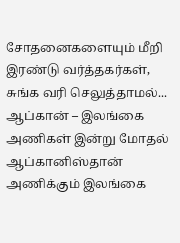சோதனைகளையும் மீறி இரண்டு வர்த்தகர்கள், சுங்க வரி செலுத்தாமல்...
ஆப்கான் – இலங்கை அணிகள் இன்று மோதல்
ஆப்கானிஸ்தான் அணிக்கும் இலங்கை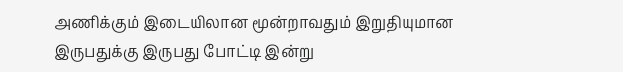அணிக்கும் இடையிலான மூன்றாவதும் இறுதியுமான இருபதுக்கு இருபது போட்டி இன்று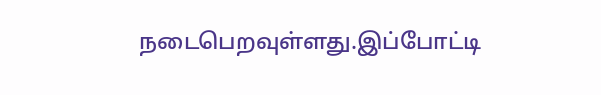நடைபெறவுள்ளது.இப்போட்டி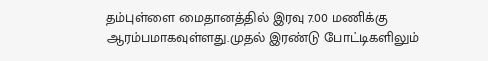தம்புள்ளை மைதானத்தில் இரவு 7.00 மணிக்கு ஆரம்பமாகவுள்ளது.முதல் இரண்டு போட்டிகளிலும்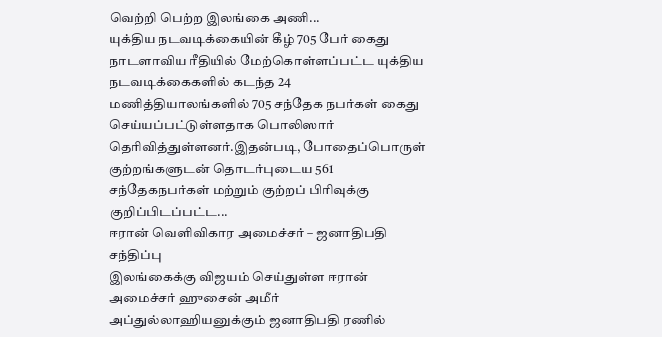வெற்றி பெற்ற இலங்கை அணி...
யுக்திய நடவடிக்கையின் கீழ் 705 பேர் கைது
நாடளாவிய ரீதியில் மேற்கொள்ளப்பட்ட யுக்திய நடவடிக்கைகளில் கடந்த 24 மணித்தியாலங்களில் 705 சந்தேக நபர்கள் கைது செய்யப்பட்டுள்ளதாக பொலிஸார் தெரிவித்துள்ளனர்.இதன்படி, போதைப்பொருள் குற்றங்களுடன் தொடர்புடைய 561 சந்தேகநபர்கள் மற்றும் குற்றப் பிரிவுக்கு குறிப்பிடப்பட்ட...
ஈரான் வெளிவிகார அமைச்சர் – ஜனாதிபதி சந்திப்பு
இலங்கைக்கு விஜயம் செய்துள்ள ஈரான் அமைச்சர் ஹுசைன் அமீர் அப்துல்லாஹியனுக்கும் ஜனாதிபதி ரணில்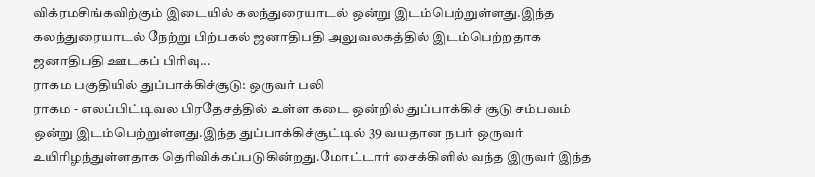விக்ரமசிங்கவிற்கும் இடையில் கலந்துரையாடல் ஒன்று இடம்பெற்றுள்ளது.இந்த கலந்துரையாடல் நேற்று பிற்பகல் ஜனாதிபதி அலுவலகத்தில் இடம்பெற்றதாக ஜனாதிபதி ஊடகப் பிரிவு...
ராகம பகுதியில் துப்பாக்கிச்சூடு: ஒருவர் பலி
ராகம - எலப்பிட்டிவல பிரதேசத்தில் உள்ள கடை ஒன்றில் துப்பாக்கிச் சூடு சம்பவம் ஒன்று இடம்பெற்றுள்ளது.இந்த துப்பாக்கிச்சூட்டில் 39 வயதான நபர் ஒருவர் உயிரிழந்துள்ளதாக தெரிவிக்கப்படுகின்றது.மோட்டார் சைக்கிளில் வந்த இருவர் இந்த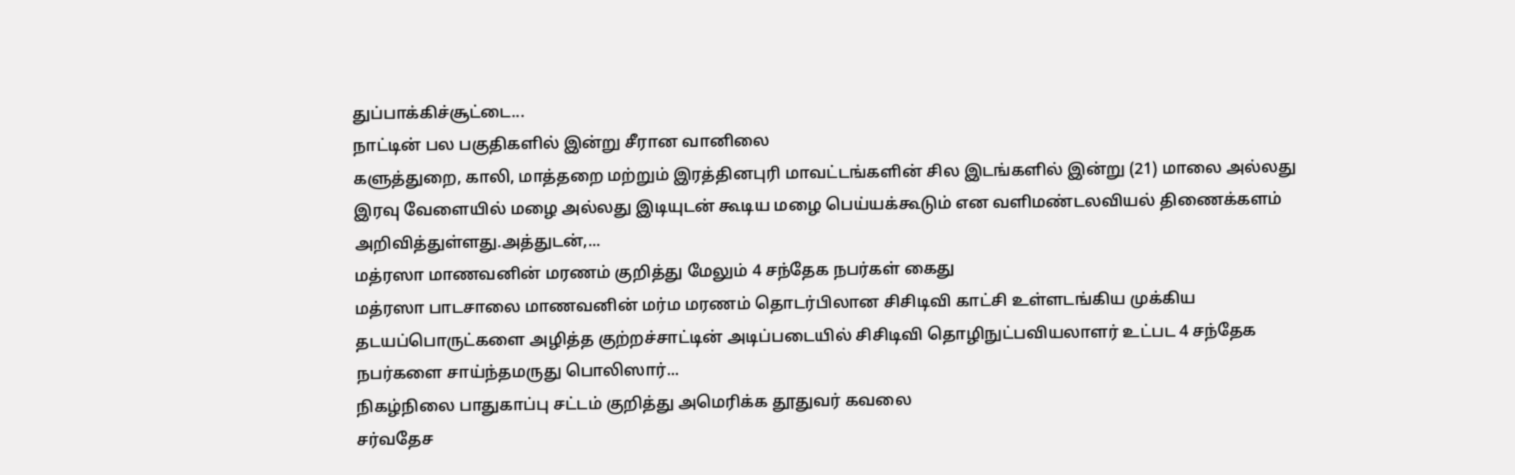துப்பாக்கிச்சூட்டை...
நாட்டின் பல பகுதிகளில் இன்று சீரான வானிலை
களுத்துறை, காலி, மாத்தறை மற்றும் இரத்தினபுரி மாவட்டங்களின் சில இடங்களில் இன்று (21) மாலை அல்லது இரவு வேளையில் மழை அல்லது இடியுடன் கூடிய மழை பெய்யக்கூடும் என வளிமண்டலவியல் திணைக்களம் அறிவித்துள்ளது.அத்துடன்,...
மத்ரஸா மாணவனின் மரணம் குறித்து மேலும் 4 சந்தேக நபர்கள் கைது
மத்ரஸா பாடசாலை மாணவனின் மர்ம மரணம் தொடர்பிலான சிசிடிவி காட்சி உள்ளடங்கிய முக்கிய தடயப்பொருட்களை அழித்த குற்றச்சாட்டின் அடிப்படையில் சிசிடிவி தொழிநுட்பவியலாளர் உட்பட 4 சந்தேக நபர்களை சாய்ந்தமருது பொலிஸார்...
நிகழ்நிலை பாதுகாப்பு சட்டம் குறித்து அமெரிக்க தூதுவர் கவலை
சர்வதேச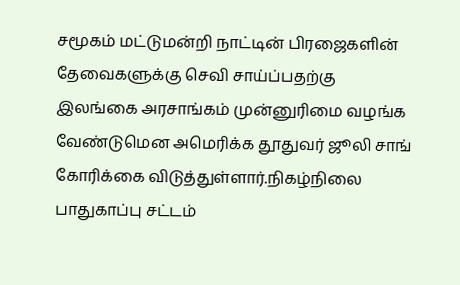சமூகம் மட்டுமன்றி நாட்டின் பிரஜைகளின் தேவைகளுக்கு செவி சாய்ப்பதற்கு இலங்கை அரசாங்கம் முன்னுரிமை வழங்க வேண்டுமென அமெரிக்க தூதுவர் ஜூலி சாங் கோரிக்கை விடுத்துள்ளார்.நிகழ்நிலை பாதுகாப்பு சட்டம்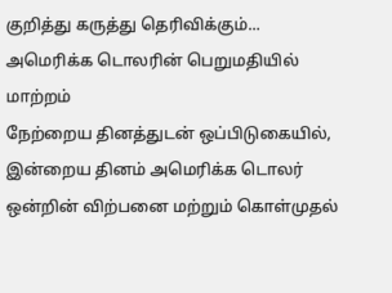குறித்து கருத்து தெரிவிக்கும்...
அமெரிக்க டொலரின் பெறுமதியில் மாற்றம்
நேற்றைய தினத்துடன் ஒப்பிடுகையில், இன்றைய தினம் அமெரிக்க டொலர் ஒன்றின் விற்பனை மற்றும் கொள்முதல்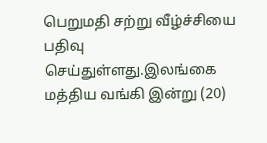பெறுமதி சற்று வீழ்ச்சியை பதிவு செய்துள்ளது.இலங்கை மத்திய வங்கி இன்று (20)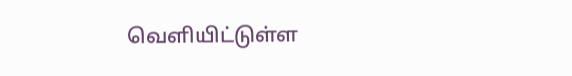வெளியிட்டுள்ள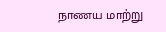நாணய மாற்று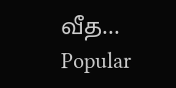வீத...
Popular